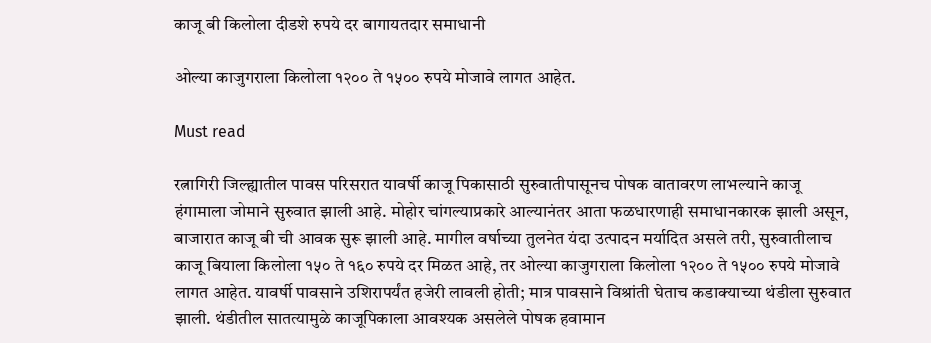काजू बी किलोला दीडशे रुपये दर बागायतदार समाधानी

ओल्या काजुगराला किलोला १२०० ते १५०० रुपये मोजावे लागत आहेत.

Must read

रत्नागिरी जिल्ह्यातील पावस परिसरात यावर्षी काजू पिकासाठी सुरुवातीपासूनच पोषक वातावरण लाभल्याने काजू हंगामाला जोमाने सुरुवात झाली आहे. मोहोर चांगल्याप्रकारे आल्यानंतर आता फळधारणाही समाधानकारक झाली असून, बाजारात काजू बी ची आवक सुरू झाली आहे. मागील वर्षाच्या तुलनेत यंदा उत्पादन मर्यादित असले तरी, सुरुवातीलाच काजू बियाला किलोला १५० ते १६० रुपये दर मिळत आहे, तर ओल्या काजुगराला किलोला १२०० ते १५०० रुपये मोजावे लागत आहेत. यावर्षी पावसाने उशिरापर्यंत हजेरी लावली होती; मात्र पावसाने विश्रांती घेताच कडाक्याच्या थंडीला सुरुवात झाली. थंडीतील सातत्यामुळे काजूपिकाला आवश्यक असलेले पोषक हवामान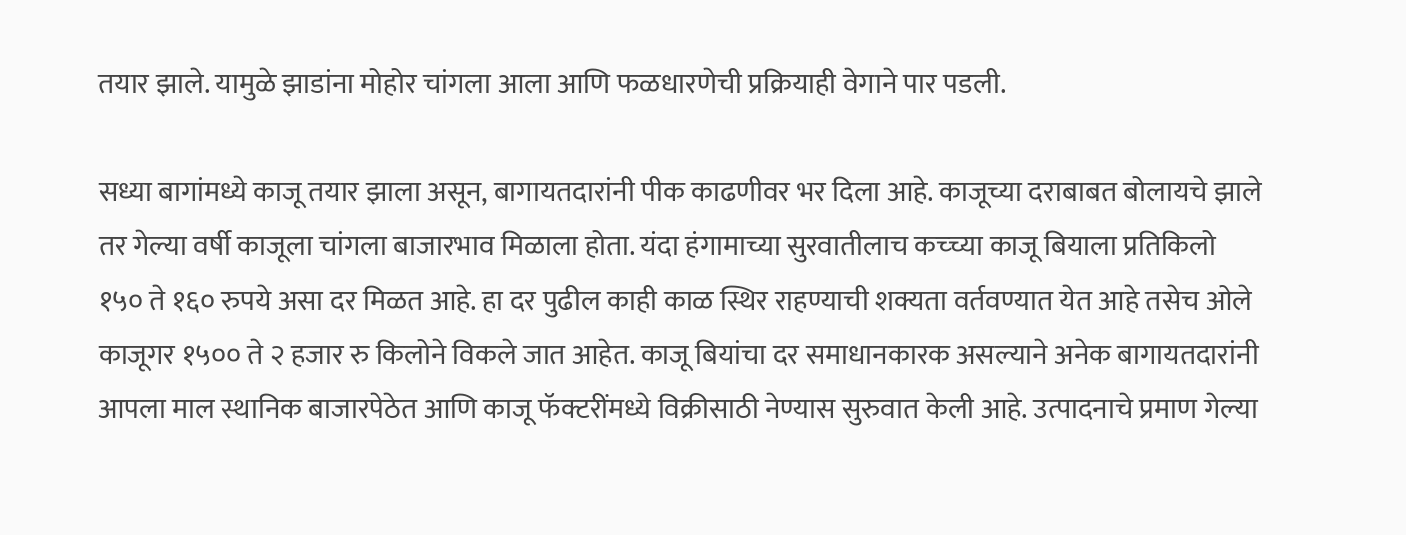तयार झाले. यामुळे झाडांना मोहोर चांगला आला आणि फळधारणेची प्रक्रियाही वेगाने पार पडली.

सध्या बागांमध्ये काजू तयार झाला असून, बागायतदारांनी पीक काढणीवर भर दिला आहे. काजूच्या दराबाबत बोलायचे झाले तर गेल्या वर्षी काजूला चांगला बाजारभाव मिळाला होता. यंदा हंगामाच्या सुरवातीलाच कच्च्या काजू बियाला प्रतिकिलो १५० ते १६० रुपये असा दर मिळत आहे. हा दर पुढील काही काळ स्थिर राहण्याची शक्यता वर्तवण्यात येत आहे तसेच ओले काजूगर १५०० ते २ हजार रु किलोने विकले जात आहेत. काजू बियांचा दर समाधानकारक असल्याने अनेक बागायतदारांनी आपला माल स्थानिक बाजारपेठेत आणि काजू फॅक्टरींमध्ये विक्रीसाठी नेण्यास सुरुवात केली आहे. उत्पादनाचे प्रमाण गेल्या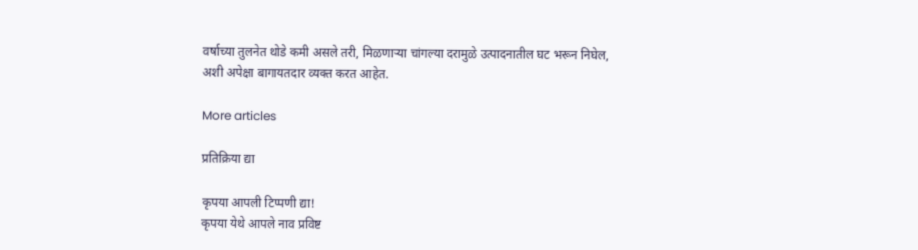वर्षाच्या तुलनेत थोडे कमी असले तरी, मिळणाऱ्या चांगल्या दरामुळे उत्पादनातील घट भरून निघेल, अशी अपेक्षा बागायतदार व्यक्त करत आहेत.

More articles

प्रतिक्रिया द्या

कृपया आपली टिप्पणी द्या!
कृपया येथे आपले नाव प्रविष्ट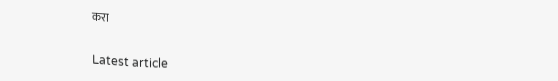करा

Latest article